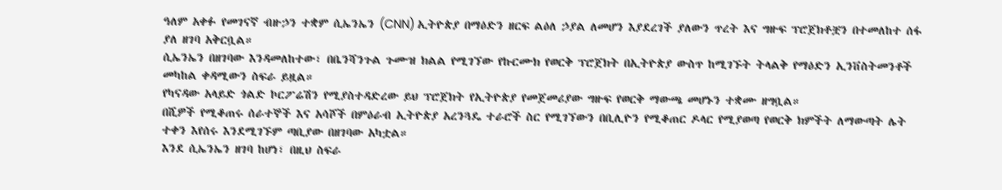ዓለም አቀፉ የመገናኛ ብዙኃን ተቋም ሲኤንኤን (CNN) ኢትዮጵያ በማዕድን ዘርፍ ልዕለ ኃያል ለመሆን እያደረገች ያለውን ጥረት እና ግዙፍ ፕሮጀክቶቿን በተመለከተ ሰፋ ያለ ዘገባ አቅርቧል።
ሲኤንኤን በዘገባው እንዳመለከተው፣ በቤንሻንጉል ጉሙዝ ክልል የሚገኘው የኩርሙክ የወርቅ ፕሮጀክት በኢትዮጵያ ውስጥ ከሚገኙት ትላልቅ የማዕድን ኢንቨስትመንቶች መካከል ቀዳሚውን ስፍራ ይዟል።
የካናዳው አላይድ ጎልድ ኮርፖሬሽን የሚያስተዳድረው ይህ ፕሮጀክት የኢትዮጵያ የመጀመሪያው ግዙፍ የወርቅ ማውጫ መሆኑን ተቋሙ ዘግቧል።
በሺዎች የሚቆጠሩ ሰራተኞች እና አሳሾች በምዕራብ ኢትዮጵያ አረንጓዴ ተራሮች ስር የሚገኘውን በቢሊዮን የሚቆጠር ዶላር የሚያወጣ የወርቅ ክምችት ለማውጣት ሌት ተቀን እየሰሩ እንደሚገኙም ጣቢያው በዘገባው አካቷል።
እንደ ሲኤንኤን ዘገባ ከሆነ፣ በዚህ ስፍራ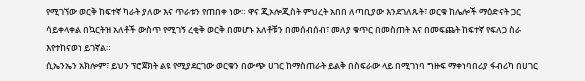የሚገኘው ወርቅ ከፍተኛ ካራት ያለው እና ጥራቱን የጠበቀ ነው። ዋና ጂኦሎጂስት ምህረት አበበ ለጣቢያው እንደገለጹት፣ ወርቁ ከሌሎች ማዕድናት ጋር ሳይቀላቀል በኳርትዝ አለቶች ውስጥ የሚገኝ ረቂቅ ወርቅ በመሆኑ አለቶቹን በመሰብሰብ፣ መለያ ቁጥር በመስጠት እና በመፍጨት ከፍተኛ የፍለጋ ስራ እየተከናወነ ይገኛል።
ሲኤንኤን አክሎም፣ ይህን ፕሮጀክት ልዩ የሚያደርገው ወርቁን በውጭ ሀገር ከማስጠራት ይልቅ በስፍራው ላይ በሚገነባ ግዙፍ ማቀነባበሪያ ፋብሪካ በሀገር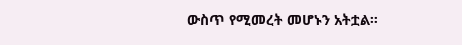ውስጥ የሚመረት መሆኑን አትቷል።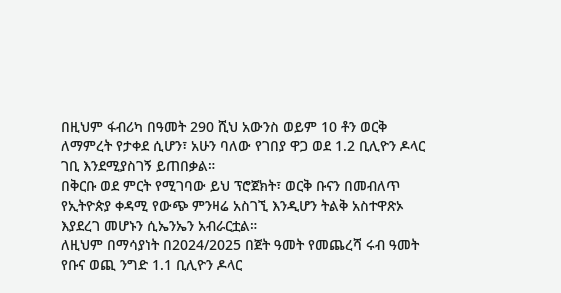በዚህም ፋብሪካ በዓመት 290 ሺህ አውንስ ወይም 10 ቶን ወርቅ ለማምረት የታቀደ ሲሆን፣ አሁን ባለው የገበያ ዋጋ ወደ 1.2 ቢሊዮን ዶላር ገቢ እንደሚያስገኝ ይጠበቃል።
በቅርቡ ወደ ምርት የሚገባው ይህ ፕሮጀክት፣ ወርቅ ቡናን በመብለጥ የኢትዮጵያ ቀዳሚ የውጭ ምንዛሬ አስገኚ እንዲሆን ትልቅ አስተዋጽኦ እያደረገ መሆኑን ሲኤንኤን አብራርቷል።
ለዚህም በማሳያነት በ2024/2025 በጀት ዓመት የመጨረሻ ሩብ ዓመት የቡና ወጪ ንግድ 1.1 ቢሊዮን ዶላር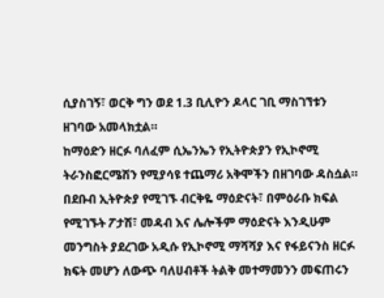ሲያስገኝ፣ ወርቅ ግን ወደ 1.3 ቢሊዮን ዶላር ገቢ ማስገኘቱን ዘገባው አመላክቷል።
ከማዕድን ዘርፉ ባለፈም ሲኤንኤን የኢትዮጵያን የኢኮኖሚ ትራንስፎርሜሽን የሚያሳዩ ተጨማሪ አቅሞችን በዘገባው ዳስሷል።
በደቡብ ኢትዮጵያ የሚገኙ ብርቅዬ ማዕድናት፣ በምዕራቡ ክፍል የሚገኙት ፖታሽ፣ መዳብ እና ሌሎችም ማዕድናት እንዲሁም መንግስት ያደረገው አዲሱ የኢኮኖሚ ማሻሻያ እና የፋይናንስ ዘርፉ ክፍት መሆን ለውጭ ባለሀብቶች ትልቅ መተማመንን መፍጠሩን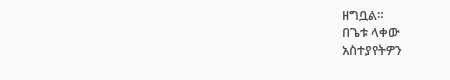ዘግቧል።
በጌቱ ላቀው
አስተያየትዎን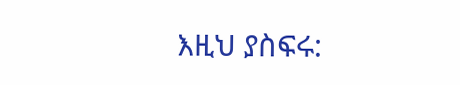እዚህ ያስፍሩ: